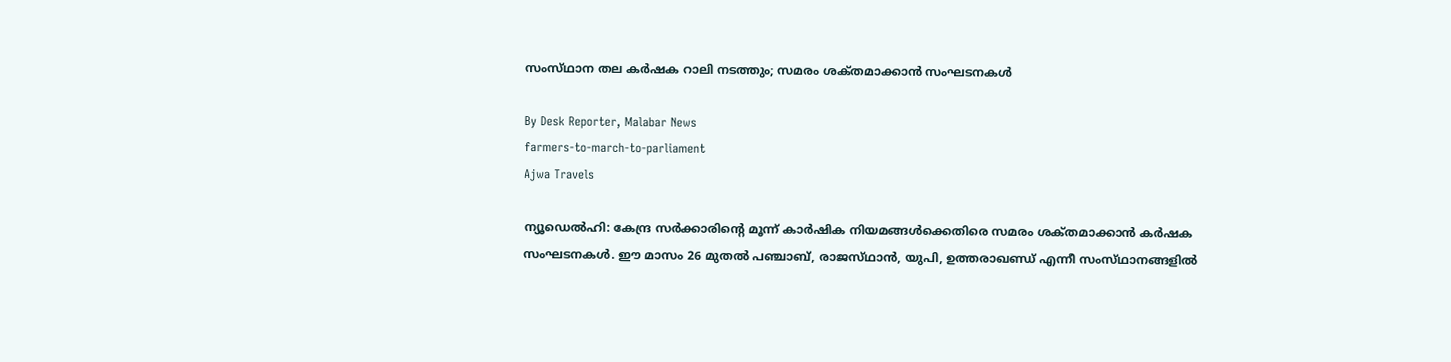സംസ്‌ഥാന തല കർഷക റാലി നടത്തും; സമരം ശക്‌തമാക്കാൻ സംഘടനകൾ

By Desk Reporter, Malabar News
farmers-to-march-to-parliament
Ajwa Travels

ന്യൂഡെൽഹി: കേന്ദ്ര സർക്കാരിന്റെ മൂന്ന് കാർഷിക നിയമങ്ങൾക്കെതിരെ സമരം ശക്‌തമാക്കാൻ കർഷക സംഘടനകൾ. ഈ മാസം 26 മുതൽ പഞ്ചാബ്, രാജസ്‌ഥാൻ, യുപി, ഉത്തരാഖണ്ഡ് എന്നീ സംസ്‌ഥാനങ്ങളിൽ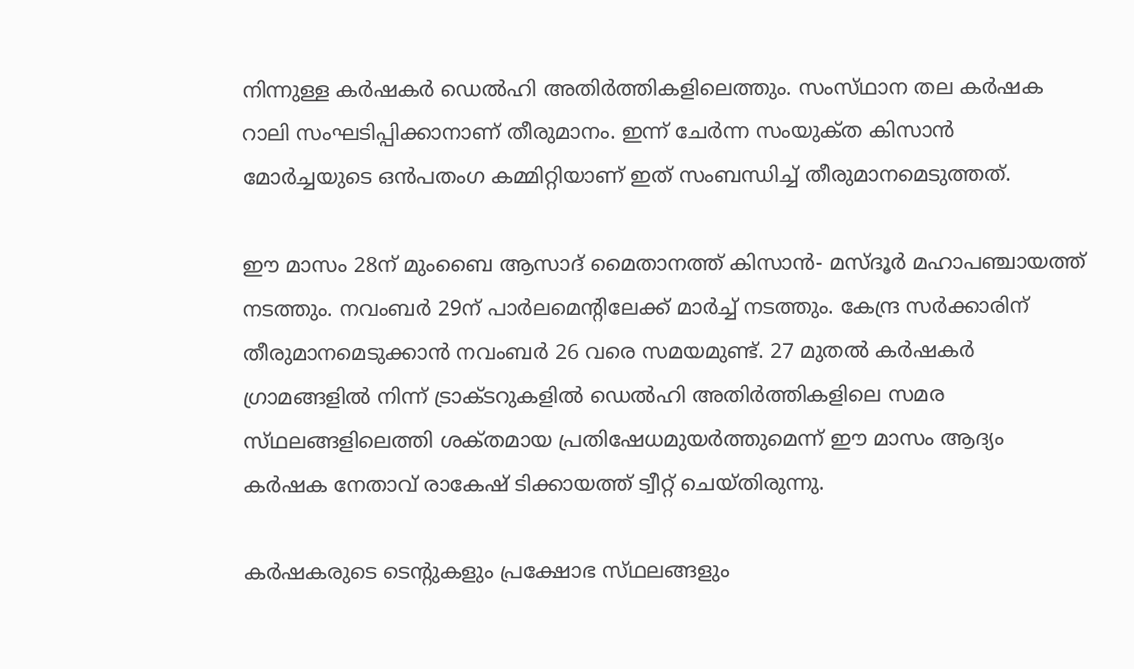നിന്നുള്ള കർഷകർ ഡെൽഹി അതിർത്തികളിലെത്തും. സംസ്‌ഥാന തല കർഷക റാലി സംഘടിപ്പിക്കാനാണ് തീരുമാനം. ഇന്ന് ചേർന്ന സംയുക്‌ത കിസാൻ മോർച്ചയുടെ ഒൻപതംഗ കമ്മിറ്റിയാണ് ഇത് സംബന്ധിച്ച് തീരുമാനമെടുത്തത്.

ഈ മാസം 28ന് മുംബൈ ആസാദ് മൈതാനത്ത് കിസാൻ- മസ്‌ദൂർ മഹാപഞ്ചായത്ത് നടത്തും. നവംബർ 29ന് പാർലമെന്റിലേക്ക് മാർച്ച് നടത്തും. കേന്ദ്ര സർക്കാരിന് തീരുമാനമെടുക്കാൻ നവംബർ 26 വരെ സമയമുണ്ട്. 27 മുതൽ കർഷകർ ഗ്രാമങ്ങളിൽ നിന്ന് ട്രാക്‌ടറുകളിൽ ഡെൽഹി അതിർത്തികളിലെ സമര സ്‌ഥലങ്ങളിലെത്തി ശക്‌തമായ പ്രതിഷേധമുയർത്തുമെന്ന് ഈ മാസം ആദ്യം കർഷക നേതാവ് രാകേഷ് ടിക്കായത്ത് ട്വീറ്റ് ചെയ്‌തിരുന്നു.

കർഷകരുടെ ടെന്റുകളും പ്രക്ഷോഭ സ്‌ഥലങ്ങളും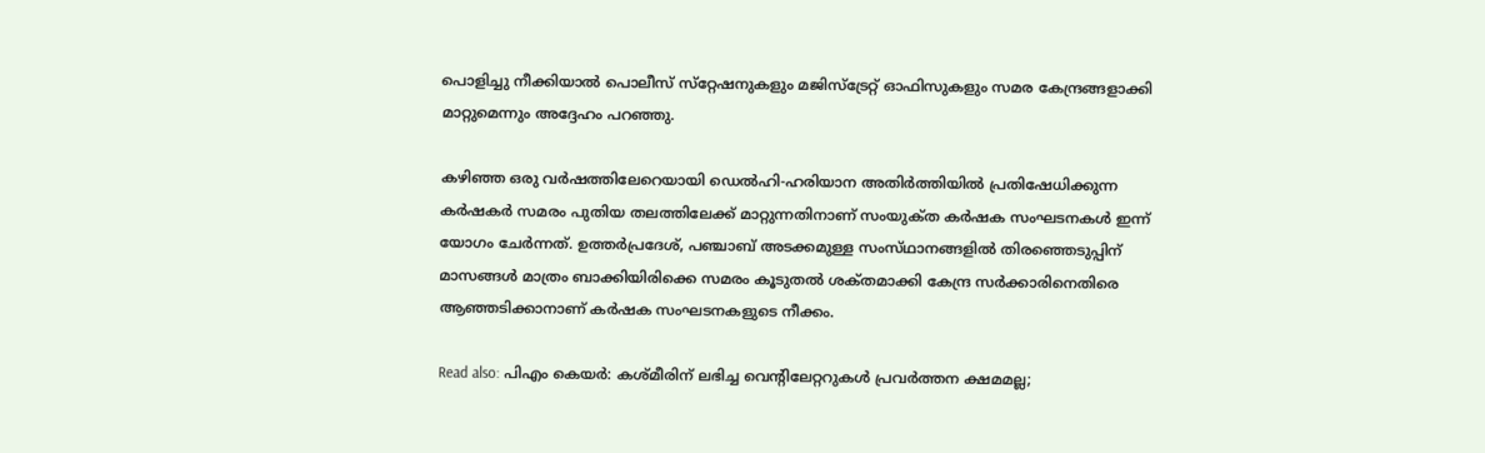പൊളിച്ചു നീക്കിയാൽ പൊലീസ് സ്‌റ്റേഷനുകളും മജിസ്ട്രേറ്റ് ഓഫിസുകളും സമര കേന്ദ്രങ്ങളാക്കി മാറ്റുമെന്നും അദ്ദേഹം പറഞ്ഞു.

കഴിഞ്ഞ ഒരു വർഷത്തിലേറെയായി ഡെൽഹി-ഹരിയാന അതിർത്തിയിൽ പ്രതിഷേധിക്കുന്ന കർഷകർ സമരം പുതിയ തലത്തിലേക്ക് മാറ്റുന്നതിനാണ് സംയുക്‌ത കർഷക സംഘടനകൾ ഇന്ന് യോഗം ചേർന്നത്. ഉത്തർപ്രദേശ്, പഞ്ചാബ് അടക്കമുള്ള സംസ്‌ഥാനങ്ങളിൽ തിരഞ്ഞെടുപ്പിന് മാസങ്ങൾ മാത്രം ബാക്കിയിരിക്കെ സമരം കൂടുതൽ ശക്‌തമാക്കി കേന്ദ്ര സർക്കാരിനെതിരെ ആഞ്ഞടിക്കാനാണ് കർഷക സംഘടനകളുടെ നീക്കം.

Read also: പിഎം കെയർ: കശ്‌മീരിന് ലഭിച്ച വെന്റിലേറ്ററുകള്‍ പ്രവര്‍ത്തന ക്ഷമമല്ല;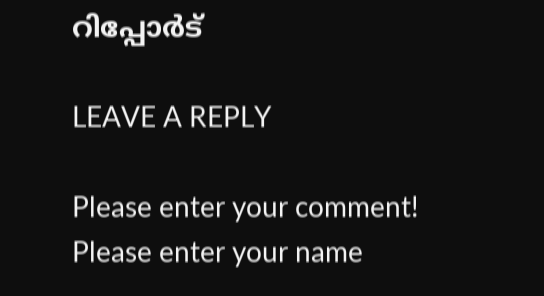റിപ്പോര്‍ട്

LEAVE A REPLY

Please enter your comment!
Please enter your name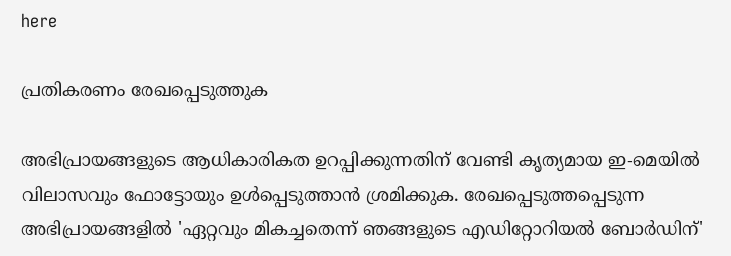here

പ്രതികരണം രേഖപ്പെടുത്തുക

അഭിപ്രായങ്ങളുടെ ആധികാരികത ഉറപ്പിക്കുന്നതിന് വേണ്ടി കൃത്യമായ ഇ-മെയിൽ വിലാസവും ഫോട്ടോയും ഉൾപ്പെടുത്താൻ ശ്രമിക്കുക. രേഖപ്പെടുത്തപ്പെടുന്ന അഭിപ്രായങ്ങളിൽ 'ഏറ്റവും മികച്ചതെന്ന് ഞങ്ങളുടെ എഡിറ്റോറിയൽ ബോർഡിന്'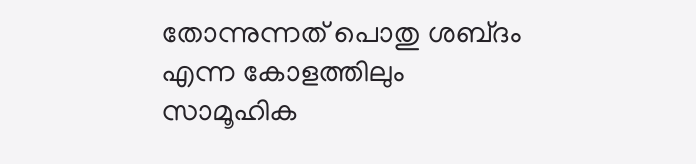തോന്നുന്നത് പൊതു ശബ്‌ദം എന്ന കോളത്തിലും സാമൂഹിക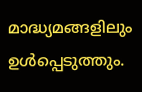മാദ്ധ്യമങ്ങളിലും ഉൾപ്പെടുത്തും.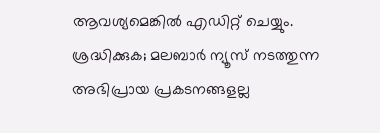ആവശ്യമെങ്കിൽ എഡിറ്റ് ചെയ്യും. ശ്രദ്ധിക്കുക; മലബാർ ന്യൂസ് നടത്തുന്ന അഭിപ്രായ പ്രകടനങ്ങളല്ല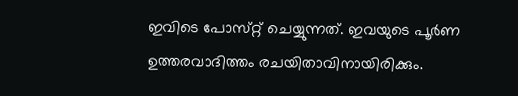ഇവിടെ പോസ്‌റ്റ് ചെയ്യുന്നത്. ഇവയുടെ പൂർണ ഉത്തരവാദിത്തം രചയിതാവിനായിരിക്കും.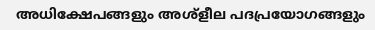അധിക്ഷേപങ്ങളും അശ്‌ളീല പദപ്രയോഗങ്ങളും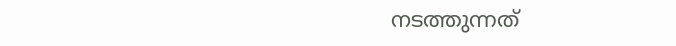നടത്തുന്നത്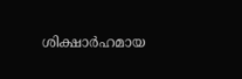ശിക്ഷാർഹമായ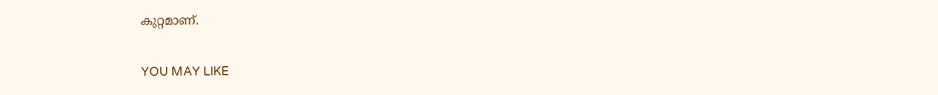കുറ്റമാണ്.

YOU MAY LIKE